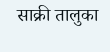साक्री तालुका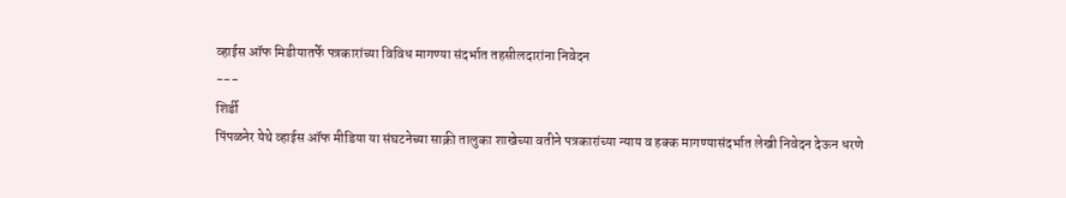व्हाईस ऑफ मिडीयातर्फे पत्रकारांच्या विविध मागण्या संदर्भात तहसीलदारांना निवेदन
---
शिर्डी
पिंपळनेर येथे व्हाईस ऑफ मीडिया या संघटनेच्या साक्री तालुका शाखेच्या वतीने पत्रकारांच्या न्याय व हक्क मागण्यासंदर्भात लेखी निवेदन देऊन धरणे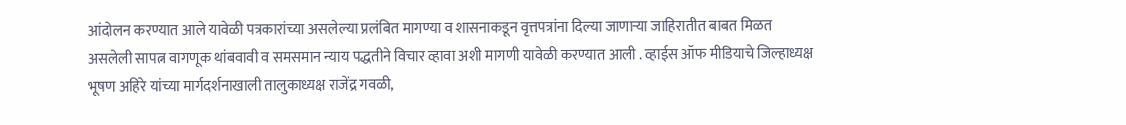आंदोलन करण्यात आले यावेळी पत्रकारांच्या असलेल्या प्रलंबित मागण्या व शासनाकडून वृत्तपत्रांना दिल्या जाणाऱ्या जाहिरातीत बाबत मिळत असलेली सापत्न वागणूक थांबवावी व समसमान न्याय पद्धतीने विचार व्हावा अशी मागणी यावेळी करण्यात आली . व्हाईस ऑफ मीडियाचे जिल्हाध्यक्ष भूषण अहिरे यांच्या मार्गदर्शनाखाली तालुकाध्यक्ष राजेंद्र गवळी,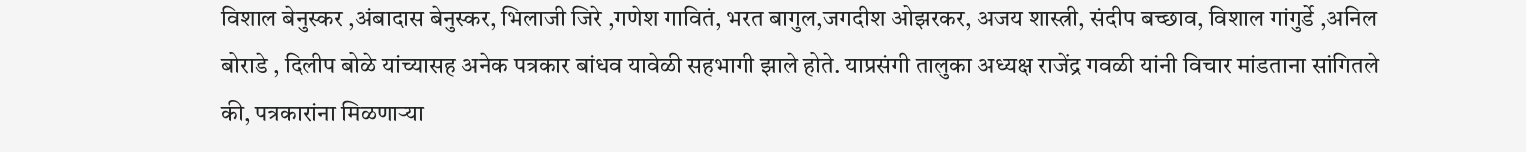विशाल बेनुस्कर ,अंबादास बेनुस्कर, भिलाजी जिरे ,गणेश गावितं, भरत बागुल,जगदीश ओझरकर, अजय शास्त्री, संदीप बच्छाव, विशाल गांगुर्डे ,अनिल बोराडे , दिलीप बोळे यांच्यासह अनेक पत्रकार बांधव यावेळी सहभागी झाले होते. याप्रसंगी तालुका अध्यक्ष राजेंद्र गवळी यांनी विचार मांडताना सांगितले की, पत्रकारांना मिळणाऱ्या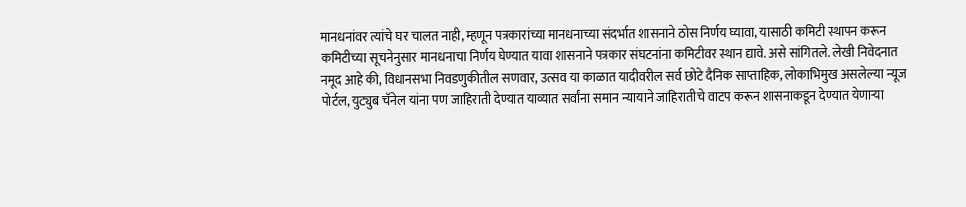मानधनांवर त्यांचे घर चालत नाही, म्हणून पत्रकारांच्या मानधनाच्या संदर्भात शासनाने ठोस निर्णय घ्यावा, यासाठी कमिटी स्थापन करून कमिटीच्या सूचनेनुसार मानधनाचा निर्णय घेण्यात यावा शासनाने पत्रकार संघटनांना कमिटीवर स्थान द्यावे. असे सांगितले. लेखी निवेदनात नमूद आहे की, विधानसभा निवडणुकीतील सणवार, उत्सव या काळात यादीवरील सर्व छोटे दैनिक साप्ताहिक, लोकाभिमुख असलेल्या न्यूज पोर्टल, युट्युब चॅनेल यांना पण जाहिराती देण्यात याव्यात सर्वांना समान न्यायाने जाहिरातीचे वाटप करून शासनाकडून देण्यात येणाऱ्या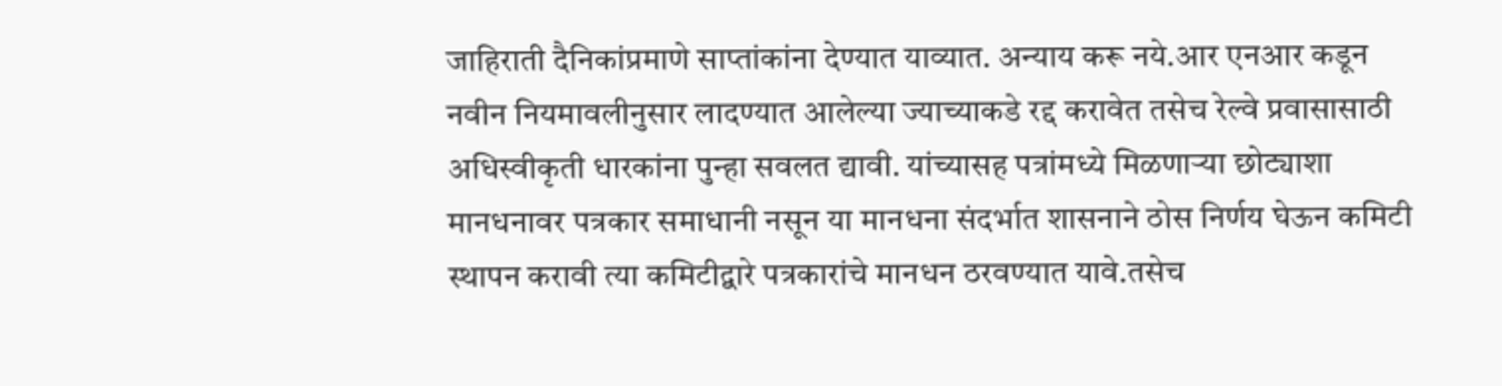जाहिराती दैनिकांप्रमाणे साप्तांकांना देण्यात याव्यात. अन्याय करू नये.आर एनआर कडून नवीन नियमावलीनुसार लादण्यात आलेल्या ज्याच्याकडे रद्द करावेत तसेच रेल्वे प्रवासासाठी अधिस्वीकृती धारकांना पुन्हा सवलत द्यावी. यांच्यासह पत्रांमध्ये मिळणाऱ्या छोट्याशा मानधनावर पत्रकार समाधानी नसून या मानधना संदर्भात शासनाने ठोस निर्णय घेऊन कमिटी स्थापन करावी त्या कमिटीद्वारे पत्रकारांचे मानधन ठरवण्यात यावे.तसेच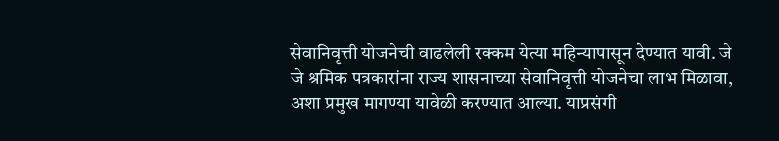सेवानिवृत्ती योजनेची वाढलेली रक्कम येत्या महिन्यापासून देण्यात यावी. जे जे श्रमिक पत्रकारांना राज्य शासनाच्या सेवानिवृत्ती योजनेचा लाभ मिळावा, अशा प्रमुख मागण्या यावेळी करण्यात आल्या. याप्रसंगी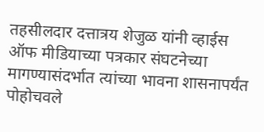तहसीलदार दत्तात्रय शेजुळ यांनी व्हाईस ऑफ मीडियाच्या पत्रकार संघटनेच्या मागण्यासंदर्भात त्यांच्या भावना शासनापर्यंत पोहोचवले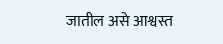जातील असे आश्वस्त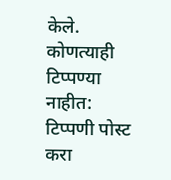केले.
कोणत्याही टिप्पण्या नाहीत:
टिप्पणी पोस्ट करा